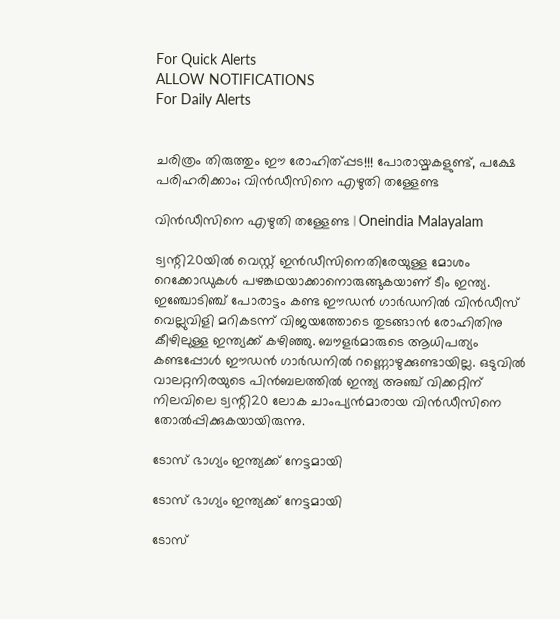For Quick Alerts
ALLOW NOTIFICATIONS
For Daily Alerts


ചരിത്രം തിരുത്തും ഈ രോഹിത്പ്പട!!! പോരായ്മകളുണ്ട്, പക്ഷേ പരിഹരിക്കാം; വിന്‍ഡീസിനെ എഴുതി തള്ളേണ്ട

വിന്‍ഡീസിനെ എഴുതി തള്ളേണ്ട | Oneindia Malayalam

ട്വന്റി20യില്‍ വെസ്റ്റ് ഇന്‍ഡീസിനെതിരേയുള്ള മോശം റെക്കോഡുകള്‍ പഴങ്കഥയാക്കാനൊരുങ്ങുകയാണ് ടീം ഇന്ത്യ. ഇഞ്ചോടിഞ്ച് പോരാട്ടം കണ്ട ഈഡന്‍ ഗാര്‍ഡനില്‍ വിന്‍ഡീസ് വെല്ലുവിളി മറികടന്ന് വിജയത്തോടെ തുടങ്ങാന്‍ രോഹിതിനു കീഴിലുള്ള ഇന്ത്യക്ക് കഴിഞ്ഞു. ബൗളര്‍മാരുടെ ആധിപത്യം കണ്ടപ്പോള്‍ ഈഡന്‍ ഗാര്‍ഡനില്‍ റണ്ണൊഴുക്കുണ്ടായില്ല. ഒടുവില്‍ വാലറ്റനിരയുടെ പിന്‍ബലത്തില്‍ ഇന്ത്യ അഞ്ച് വിക്കറ്റിന് നിലവിലെ ട്വന്റി20 ലോക ചാംപ്യന്‍മാരായ വിന്‍ഡീസിനെ തോല്‍പ്പിക്കുകയായിരുന്നു.

ടോസ് ഭാഗ്യം ഇന്ത്യക്ക് നേട്ടമായി

ടോസ് ഭാഗ്യം ഇന്ത്യക്ക് നേട്ടമായി

ടോസ്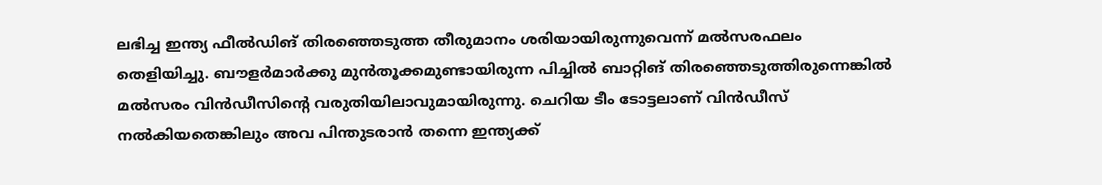ലഭിച്ച ഇന്ത്യ ഫീല്‍ഡിങ് തിരഞ്ഞെടുത്ത തീരുമാനം ശരിയായിരുന്നുവെന്ന് മല്‍സരഫലം തെളിയിച്ചു. ബൗളര്‍മാര്‍ക്കു മുന്‍തൂക്കമുണ്ടായിരുന്ന പിച്ചില്‍ ബാറ്റിങ് തിരഞ്ഞെടുത്തിരുന്നെങ്കില്‍ മല്‍സരം വിന്‍ഡീസിന്റെ വരുതിയിലാവുമായിരുന്നു. ചെറിയ ടീം ടോട്ടലാണ് വിന്‍ഡീസ് നല്‍കിയതെങ്കിലും അവ പിന്തുടരാന്‍ തന്നെ ഇന്ത്യക്ക്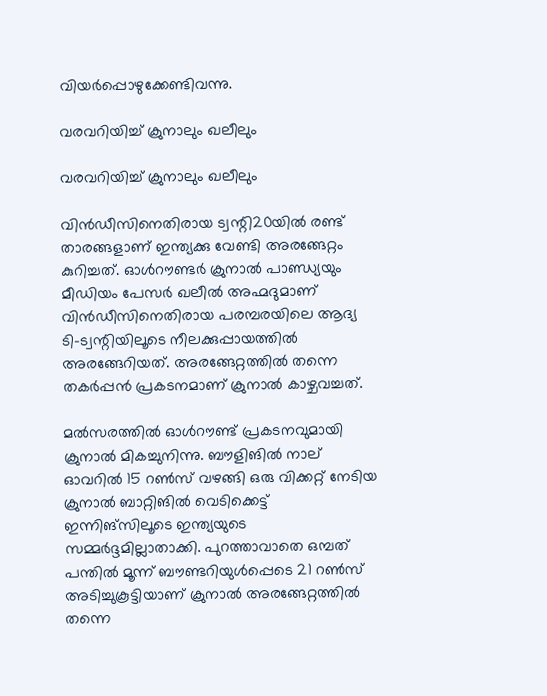വിയര്‍പ്പൊഴുക്കേണ്ടിവന്നു.

വരവറിയിച്ച് ക്രുനാലും ഖലീലും

വരവറിയിച്ച് ക്രുനാലും ഖലീലും

വിന്‍ഡീസിനെതിരായ ട്വന്റി20യില്‍ രണ്ട് താരങ്ങളാണ് ഇന്ത്യക്കു വേണ്ടി അരങ്ങേറ്റം കുറിച്ചത്. ഓള്‍റൗണ്ടര്‍ ക്രുനാല്‍ പാണ്ഡ്യയും മീഡിയം പേസര്‍ ഖലീല്‍ അഹ്മദുമാണ് വിന്‍ഡീസിനെതിരായ പരമ്പരയിലെ ആദ്യ ടി-ട്വന്റിയിലൂടെ നീലക്കുപ്പായത്തില്‍ അരങ്ങേറിയത്. അരങ്ങേറ്റത്തില്‍ തന്നെ തകര്‍പ്പന്‍ പ്രകടനമാണ് ക്രുനാല്‍ കാഴ്ചവച്ചത്.

മല്‍സരത്തില്‍ ഓള്‍റൗണ്ട് പ്രകടനവുമായി ക്രുനാല്‍ മികച്ചുനിന്നു. ബൗളിങില്‍ നാല് ഓവറില്‍ 15 റണ്‍സ് വഴങ്ങി ഒരു വിക്കറ്റ് നേടിയ ക്രുനാല്‍ ബാറ്റിങില്‍ വെടിക്കെട്ട് ഇന്നിങ്‌സിലൂടെ ഇന്ത്യയുടെ സമ്മര്‍ദ്ദമില്ലാതാക്കി. പുറത്താവാതെ ഒമ്പത് പന്തില്‍ മൂന്ന് ബൗണ്ടറിയുള്‍പ്പെടെ 21 റണ്‍സ് അടിച്ചുകൂട്ടിയാണ് ക്രുനാല്‍ അരങ്ങേറ്റത്തില്‍ തന്നെ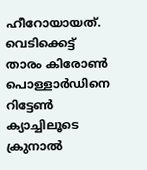ഹീറോയായത്. വെടിക്കെട്ട് താരം കിരോണ്‍ പൊള്ളാര്‍ഡിനെ റിട്ടേണ്‍ ക്യാച്ചിലൂടെ ക്രുനാല്‍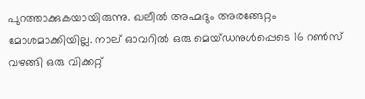പുറത്താക്കുകയായിരുന്നു. ഖലീല്‍ അഹ്മദും അരങ്ങേറ്റം മോശമാക്കിയില്ല. നാല് ഓവറില്‍ ഒരു മെയ്ഡനുള്‍പ്പെടെ 16 റണ്‍സ് വഴങ്ങി ഒരു വിക്കറ്റ്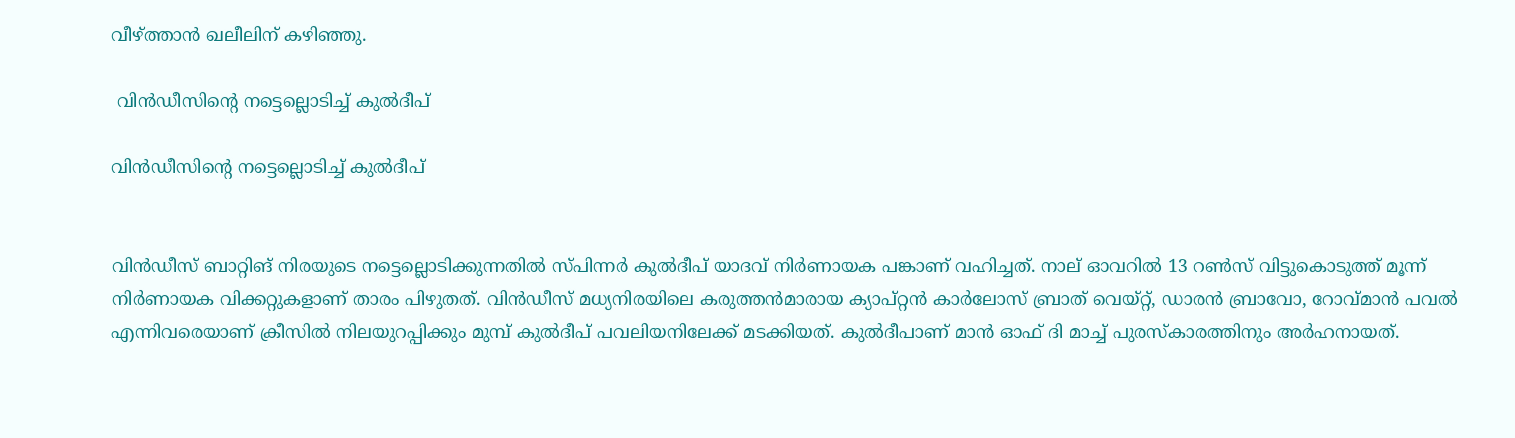വീഴ്ത്താന്‍ ഖലീലിന് കഴിഞ്ഞു.

 വിന്‍ഡീസിന്റെ നട്ടെല്ലൊടിച്ച് കുല്‍ദീപ്

വിന്‍ഡീസിന്റെ നട്ടെല്ലൊടിച്ച് കുല്‍ദീപ്


വിന്‍ഡീസ് ബാറ്റിങ് നിരയുടെ നട്ടെല്ലൊടിക്കുന്നതില്‍ സ്പിന്നര്‍ കുല്‍ദീപ് യാദവ് നിര്‍ണായക പങ്കാണ് വഹിച്ചത്. നാല് ഓവറില്‍ 13 റണ്‍സ് വിട്ടുകൊടുത്ത് മൂന്ന് നിര്‍ണായക വിക്കറ്റുകളാണ് താരം പിഴുതത്. വിന്‍ഡീസ് മധ്യനിരയിലെ കരുത്തന്‍മാരായ ക്യാപ്റ്റന്‍ കാര്‍ലോസ് ബ്രാത് വെയ്റ്റ്, ഡാരന്‍ ബ്രാവോ, റോവ്മാന്‍ പവല്‍ എന്നിവരെയാണ് ക്രീസില്‍ നിലയുറപ്പിക്കും മുമ്പ് കുല്‍ദീപ് പവലിയനിലേക്ക് മടക്കിയത്. കുല്‍ദീപാണ് മാന്‍ ഓഫ് ദി മാച്ച് പുരസ്‌കാരത്തിനും അര്‍ഹനായത്.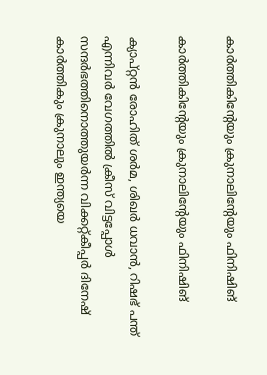കാര്‍ത്തികിന്റേയും ക്രുനാലിന്റേയും ഫിനിഷിങ്

കാര്‍ത്തികിന്റേയും ക്രുനാലിന്റേയും ഫിനിഷിങ്

ക്യാപ്റ്റന്‍ രോഹിത് ശര്‍മ, ശിഖര്‍ ധവാന്‍, റിഷഭ് പന്ത് എന്നിവര്‍ വേഗത്തില്‍ ക്രീസ് വിട്ടപ്പോള്‍ സന്ദര്‍ഭത്തിനൊത്തുയര്‍ന്ന വിക്കറ്റ്കീപ്പര്‍ ദിനേഷ് കാര്‍ത്തികും ക്രുനാലും ഇന്ത്യയെ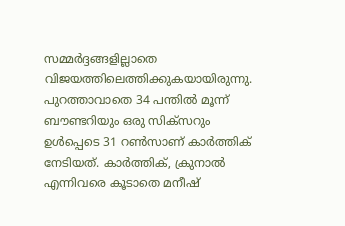സമ്മര്‍ദ്ദങ്ങളില്ലാതെ വിജയത്തിലെത്തിക്കുകയായിരുന്നു. പുറത്താവാതെ 34 പന്തില്‍ മൂന്ന് ബൗണ്ടറിയും ഒരു സിക്‌സറും ഉള്‍പ്പെടെ 31 റണ്‍സാണ് കാര്‍ത്തിക് നേടിയത്. കാര്‍ത്തിക്, ക്രുനാല്‍ എന്നിവരെ കൂടാതെ മനീഷ്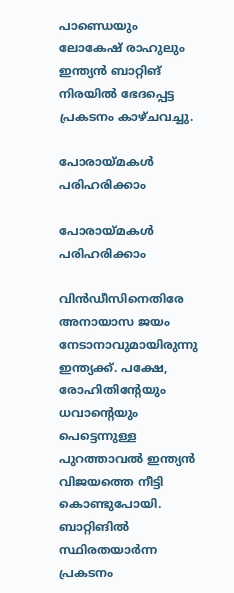പാണ്ഡെയും ലോകേഷ് രാഹുലും ഇന്ത്യന്‍ ബാറ്റിങ് നിരയില്‍ ഭേദപ്പെട്ട പ്രകടനം കാഴ്ചവച്ചു.

പോരായ്മകള്‍ പരിഹരിക്കാം

പോരായ്മകള്‍ പരിഹരിക്കാം

വിന്‍ഡീസിനെതിരേ അനായാസ ജയം നേടാനാവുമായിരുന്നു ഇന്ത്യക്ക്. പക്ഷേ, രോഹിതിന്റേയും ധവാന്റെയും പെട്ടെന്നുള്ള പുറത്താവല്‍ ഇന്ത്യന്‍ വിജയത്തെ നീട്ടി കൊണ്ടുപോയി. ബാറ്റിങില്‍ സ്ഥിരതയാര്‍ന്ന പ്രകടനം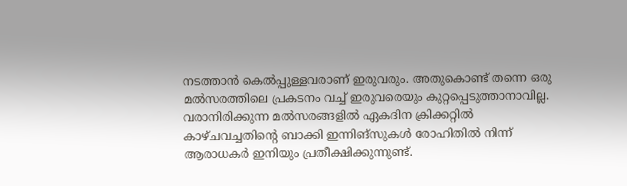നടത്താന്‍ കെല്‍പ്പുള്ളവരാണ് ഇരുവരും. അതുകൊണ്ട് തന്നെ ഒരു മല്‍സരത്തിലെ പ്രകടനം വച്ച് ഇരുവരെയും കുറ്റപ്പെടുത്താനാവില്ല. വരാനിരിക്കുന്ന മല്‍സരങ്ങളില്‍ ഏകദിന ക്രിക്കറ്റില്‍ കാഴ്ചവച്ചതിന്റെ ബാക്കി ഇന്നിങ്‌സുകള്‍ രോഹിതില്‍ നിന്ന് ആരാധകര്‍ ഇനിയും പ്രതീക്ഷിക്കുന്നുണ്ട്.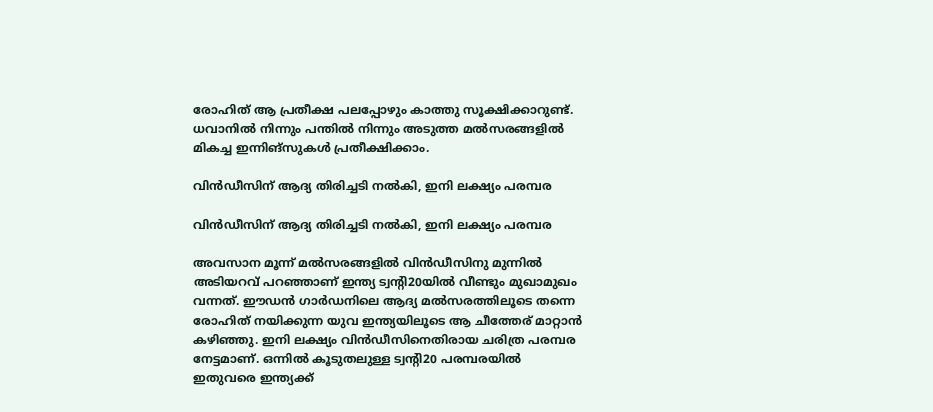രോഹിത് ആ പ്രതീക്ഷ പലപ്പോഴും കാത്തു സൂക്ഷിക്കാറുണ്ട്. ധവാനില്‍ നിന്നും പന്തില്‍ നിന്നും അടുത്ത മല്‍സരങ്ങളില്‍ മികച്ച ഇന്നിങ്‌സുകള്‍ പ്രതീക്ഷിക്കാം.

വിന്‍ഡീസിന് ആദ്യ തിരിച്ചടി നല്‍കി, ഇനി ലക്ഷ്യം പരമ്പര

വിന്‍ഡീസിന് ആദ്യ തിരിച്ചടി നല്‍കി, ഇനി ലക്ഷ്യം പരമ്പര

അവസാന മൂന്ന് മല്‍സരങ്ങളില്‍ വിന്‍ഡീസിനു മുന്നില്‍ അടിയറവ് പറഞ്ഞാണ് ഇന്ത്യ ട്വന്റി20യില്‍ വീണ്ടും മുഖാമുഖം വന്നത്. ഈഡന്‍ ഗാര്‍ഡനിലെ ആദ്യ മല്‍സരത്തിലൂടെ തന്നെ രോഹിത് നയിക്കുന്ന യുവ ഇന്ത്യയിലൂടെ ആ ചീത്തേര് മാറ്റാന്‍ കഴിഞ്ഞു. ഇനി ലക്ഷ്യം വിന്‍ഡീസിനെതിരായ ചരിത്ര പരമ്പര നേട്ടമാണ്. ഒന്നില്‍ കൂടുതലുള്ള ട്വന്റി20 പരമ്പരയില്‍ ഇതുവരെ ഇന്ത്യക്ക്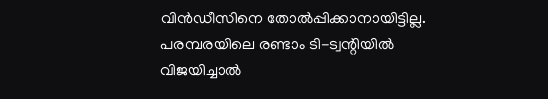വിന്‍ഡീസിനെ തോല്‍പ്പിക്കാനായിട്ടില്ല. പരമ്പരയിലെ രണ്ടാം ടി-ട്വന്റിയില്‍ വിജയിച്ചാല്‍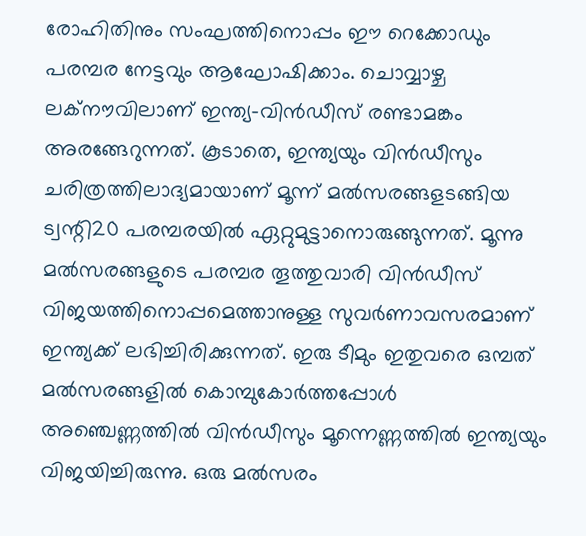രോഹിതിനും സംഘത്തിനൊപ്പം ഈ റെക്കോഡും പരമ്പര നേട്ടവും ആഘോഷിക്കാം. ചൊവ്വാഴ്ച ലക്‌നൗവിലാണ് ഇന്ത്യ-വിന്‍ഡീസ് രണ്ടാമങ്കം അരങ്ങേറുന്നത്. കൂടാതെ, ഇന്ത്യയും വിന്‍ഡീസും ചരിത്രത്തിലാദ്യമായാണ് മൂന്ന് മല്‍സരങ്ങളടങ്ങിയ ട്വന്റി20 പരമ്പരയില്‍ ഏറ്റുമുട്ടാനൊരുങ്ങുന്നത്. മൂന്നു മല്‍സരങ്ങളുടെ പരമ്പര തൂത്തുവാരി വിന്‍ഡീസ് വിജയത്തിനൊപ്പമെത്താനുള്ള സുവര്‍ണാവസരമാണ് ഇന്ത്യക്ക് ലഭിച്ചിരിക്കുന്നത്. ഇരു ടീമും ഇതുവരെ ഒമ്പത് മല്‍സരങ്ങളില്‍ കൊമ്പുകോര്‍ത്തപ്പോള്‍ അഞ്ചെണ്ണത്തില്‍ വിന്‍ഡീസും മൂന്നെണ്ണത്തില്‍ ഇന്ത്യയും വിജയിച്ചിരുന്നു. ഒരു മല്‍സരം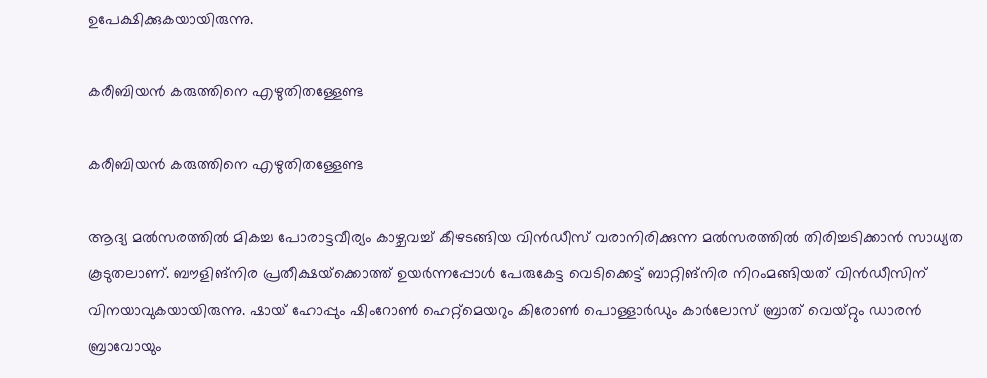ഉപേക്ഷിക്കുകയായിരുന്നു.

കരീബിയന്‍ കരുത്തിനെ എഴുതിതള്ളേണ്ട

കരീബിയന്‍ കരുത്തിനെ എഴുതിതള്ളേണ്ട

ആദ്യ മല്‍സരത്തില്‍ മികച്ച പോരാട്ടവീര്യം കാഴ്ചവച്ച് കീഴടങ്ങിയ വിന്‍ഡീസ് വരാനിരിക്കുന്ന മല്‍സരത്തില്‍ തിരിച്ചടിക്കാന്‍ സാധ്യത കൂടുതലാണ്. ബൗളിങ്‌നിര പ്രതീക്ഷയ്‌ക്കൊത്ത് ഉയര്‍ന്നപ്പോള്‍ പേരുകേട്ട വെടിക്കെട്ട് ബാറ്റിങ്‌നിര നിറംമങ്ങിയത് വിന്‍ഡീസിന് വിനയാവുകയായിരുന്നു. ഷായ് ഹോപ്പും ഷിംറോണ്‍ ഹെറ്റ്‌മെയറും കിരോണ്‍ പൊള്ളാര്‍ഡും കാര്‍ലോസ് ബ്രാത് വെയ്റ്റും ഡാരന്‍ ബ്രാവോയും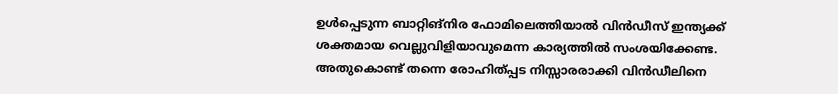ഉള്‍പ്പെടുന്ന ബാറ്റിങ്‌നിര ഫോമിലെത്തിയാല്‍ വിന്‍ഡീസ് ഇന്ത്യക്ക് ശക്തമായ വെല്ലുവിളിയാവുമെന്ന കാര്യത്തില്‍ സംശയിക്കേണ്ട. അതുകൊണ്ട് തന്നെ രോഹിത്പ്പട നിസ്സാരരാക്കി വിന്‍ഡീലിനെ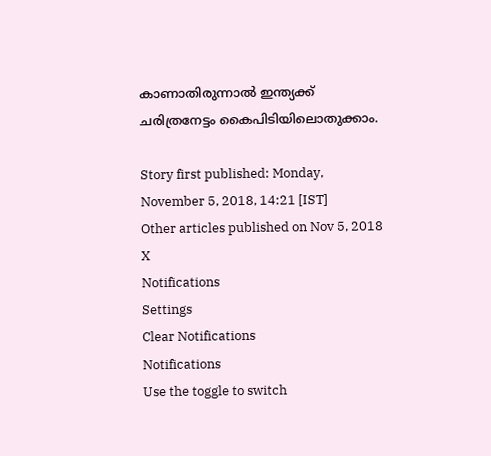കാണാതിരുന്നാല്‍ ഇന്ത്യക്ക് ചരിത്രനേട്ടം കൈപിടിയിലൊതുക്കാം.

Story first published: Monday, November 5, 2018, 14:21 [IST]
Other articles published on Nov 5, 2018
X
Notifications
Settings
Clear Notifications
Notifications
Use the toggle to switch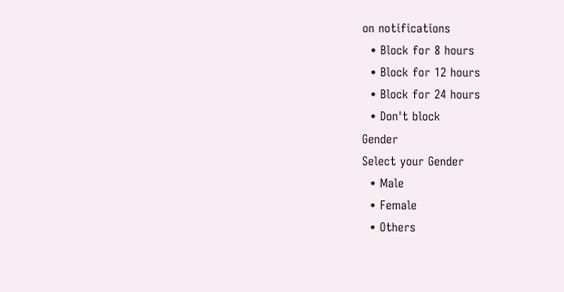on notifications
  • Block for 8 hours
  • Block for 12 hours
  • Block for 24 hours
  • Don't block
Gender
Select your Gender
  • Male
  • Female
  • Others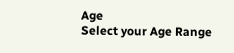Age
Select your Age Range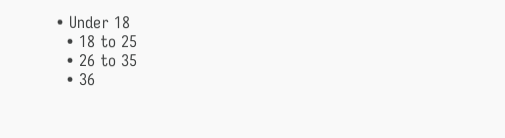• Under 18
  • 18 to 25
  • 26 to 35
  • 36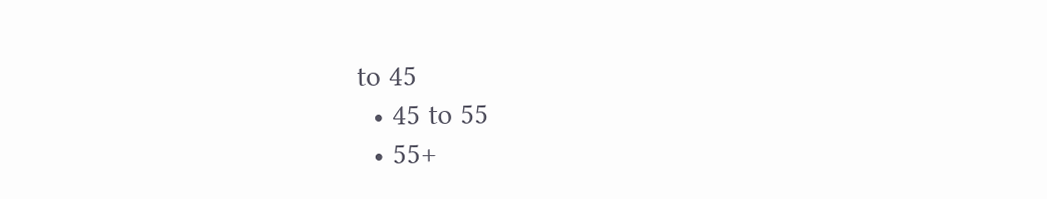to 45
  • 45 to 55
  • 55+